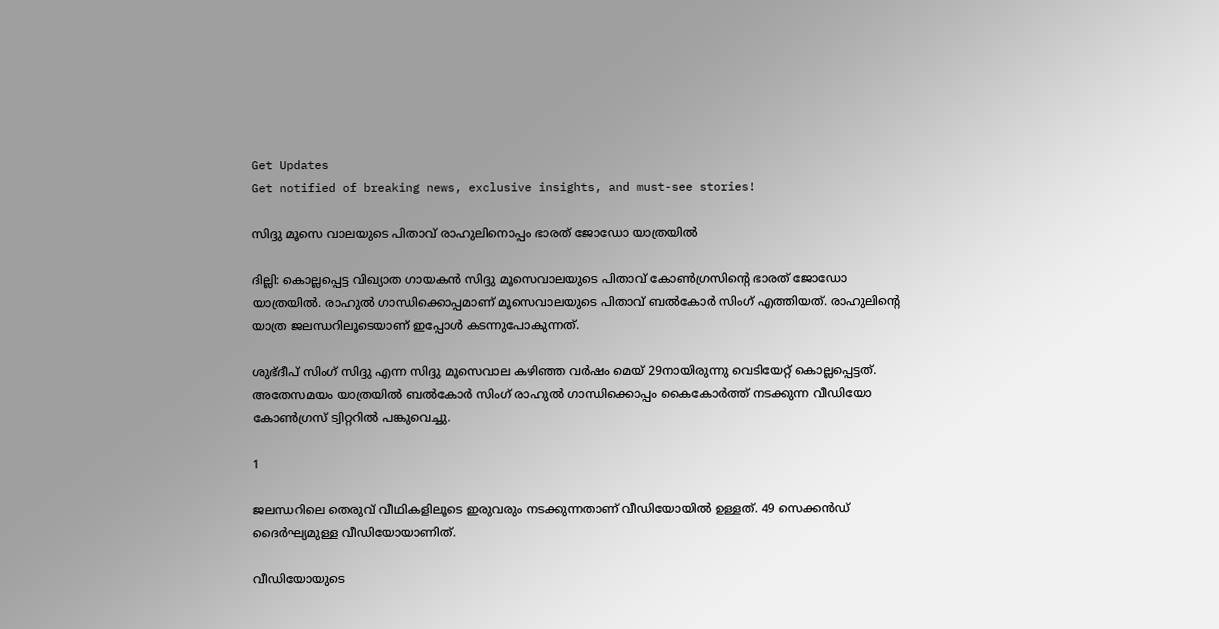Get Updates
Get notified of breaking news, exclusive insights, and must-see stories!

സിദ്ദു മൂസെ വാലയുടെ പിതാവ് രാഹുലിനൊപ്പം ഭാരത് ജോഡോ യാത്രയില്‍

ദില്ലി: കൊല്ലപ്പെട്ട വിഖ്യാത ഗായകന്‍ സിദ്ദു മൂസെവാലയുടെ പിതാവ് കോണ്‍ഗ്രസിന്റെ ഭാരത് ജോഡോ യാത്രയില്‍. രാഹുല്‍ ഗാന്ധിക്കൊപ്പമാണ് മൂസെവാലയുടെ പിതാവ് ബല്‍കോര്‍ സിംഗ് എത്തിയത്. രാഹുലിന്റെ യാത്ര ജലന്ധറിലൂടെയാണ് ഇപ്പോള്‍ കടന്നുപോകുന്നത്.

ശുഭ്ദീപ് സിംഗ് സിദ്ദു എന്ന സിദ്ദു മൂസെവാല കഴിഞ്ഞ വര്‍ഷം മെയ് 29നായിരുന്നു വെടിയേറ്റ് കൊല്ലപ്പെട്ടത്. അതേസമയം യാത്രയില്‍ ബല്‍കോര്‍ സിംഗ് രാഹുല്‍ ഗാന്ധിക്കൊപ്പം കൈകോര്‍ത്ത് നടക്കുന്ന വീഡിയോ കോണ്‍ഗ്രസ് ട്വിറ്ററില്‍ പങ്കുവെച്ചു.

1

ജലന്ധറിലെ തെരുവ് വീഥികളിലൂടെ ഇരുവരും നടക്കുന്നതാണ് വീഡിയോയില്‍ ഉള്ളത്. 49 സെക്കന്‍ഡ് ദൈര്‍ഘ്യമുള്ള വീഡിയോയാണിത്.

വീഡിയോയുടെ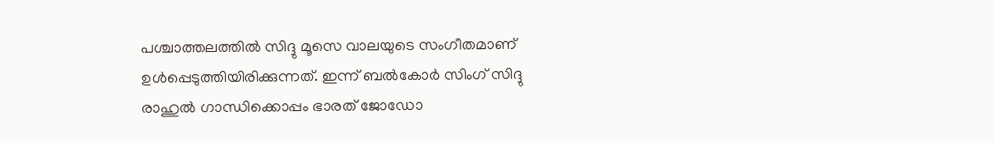പശ്ചാത്തലത്തില്‍ സിദ്ദു മൂസെ വാലയുടെ സംഗീതമാണ് ഉള്‍പ്പെടുത്തിയിരിക്കുന്നത്. ഇന്ന് ബല്‍കോര്‍ സിംഗ് സിദ്ദു രാഹുല്‍ ഗാന്ധിക്കൊപ്പം ഭാരത് ജോഡോ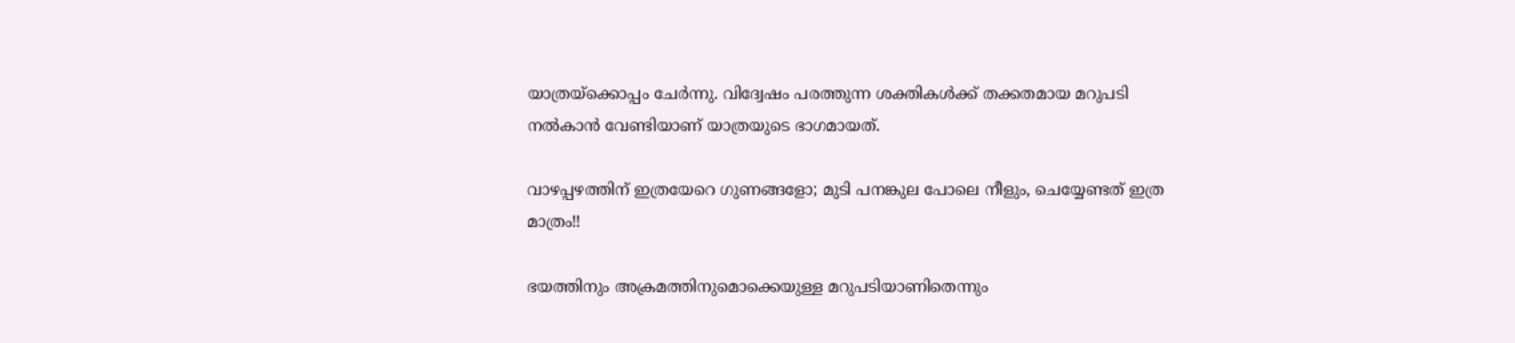യാത്രയ്‌ക്കൊപ്പം ചേര്‍ന്നു. വിദ്വേഷം പരത്തുന്ന ശക്തികള്‍ക്ക് തക്കതമായ മറുപടി നല്‍കാന്‍ വേണ്ടിയാണ് യാത്രയുടെ ഭാഗമായത്.

വാഴപ്പഴത്തിന് ഇത്രയേറെ ഗുണങ്ങളോ; മുടി പനങ്കുല പോലെ നീളും, ചെയ്യേണ്ടത് ഇത്ര മാത്രം!!

ഭയത്തിനും അക്രമത്തിനുമൊക്കെയുള്ള മറുപടിയാണിതെന്നും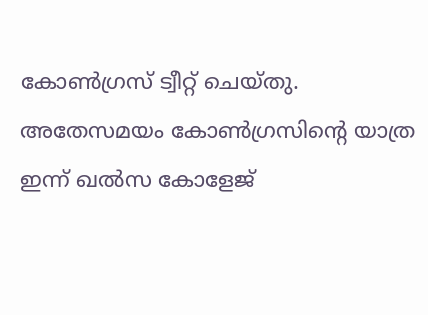കോണ്‍ഗ്രസ് ട്വീറ്റ് ചെയ്തു. അതേസമയം കോണ്‍ഗ്രസിന്റെ യാത്ര ഇന്ന് ഖല്‍സ കോളേജ്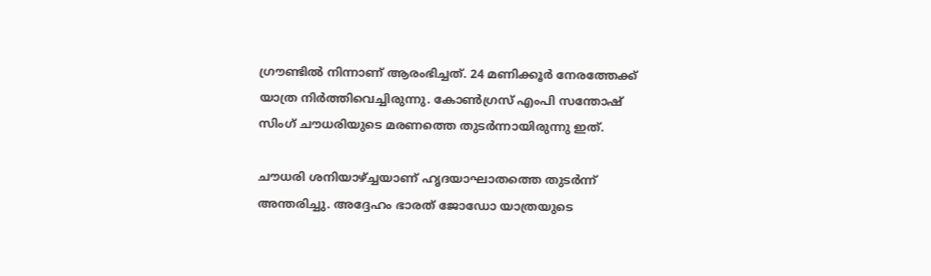ഗ്രൗണ്ടില്‍ നിന്നാണ് ആരംഭിച്ചത്. 24 മണിക്കൂര്‍ നേരത്തേക്ക് യാത്ര നിര്‍ത്തിവെച്ചിരുന്നു. കോണ്‍ഗ്രസ് എംപി സന്തോഷ് സിംഗ് ചൗധരിയുടെ മരണത്തെ തുടര്‍ന്നായിരുന്നു ഇത്.

ചൗധരി ശനിയാഴ്ച്ചയാണ് ഹൃദയാഘാതത്തെ തുടര്‍ന്ന് അന്തരിച്ചു. അദ്ദേഹം ഭാരത് ജോഡോ യാത്രയുടെ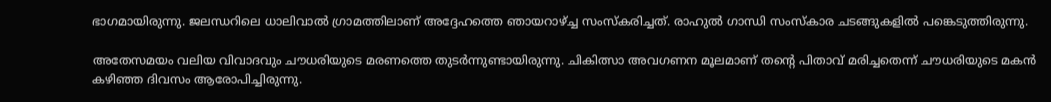ഭാഗമായിരുന്നു. ജലന്ധറിലെ ധാലിവാല്‍ ഗ്രാമത്തിലാണ് അദ്ദേഹത്തെ ഞായറാഴ്ച്ച സംസ്‌കരിച്ചത്. രാഹുല്‍ ഗാന്ധി സംസ്‌കാര ചടങ്ങുകളില്‍ പങ്കെടുത്തിരുന്നു.

അതേസമയം വലിയ വിവാദവും ചൗധരിയുടെ മരണത്തെ തുടര്‍ന്നുണ്ടായിരുന്നു. ചികിത്സാ അവഗണന മൂലമാണ് തന്റെ പിതാവ് മരിച്ചതെന്ന് ചൗധരിയുടെ മകന്‍ കഴിഞ്ഞ ദിവസം ആരോപിച്ചിരുന്നു.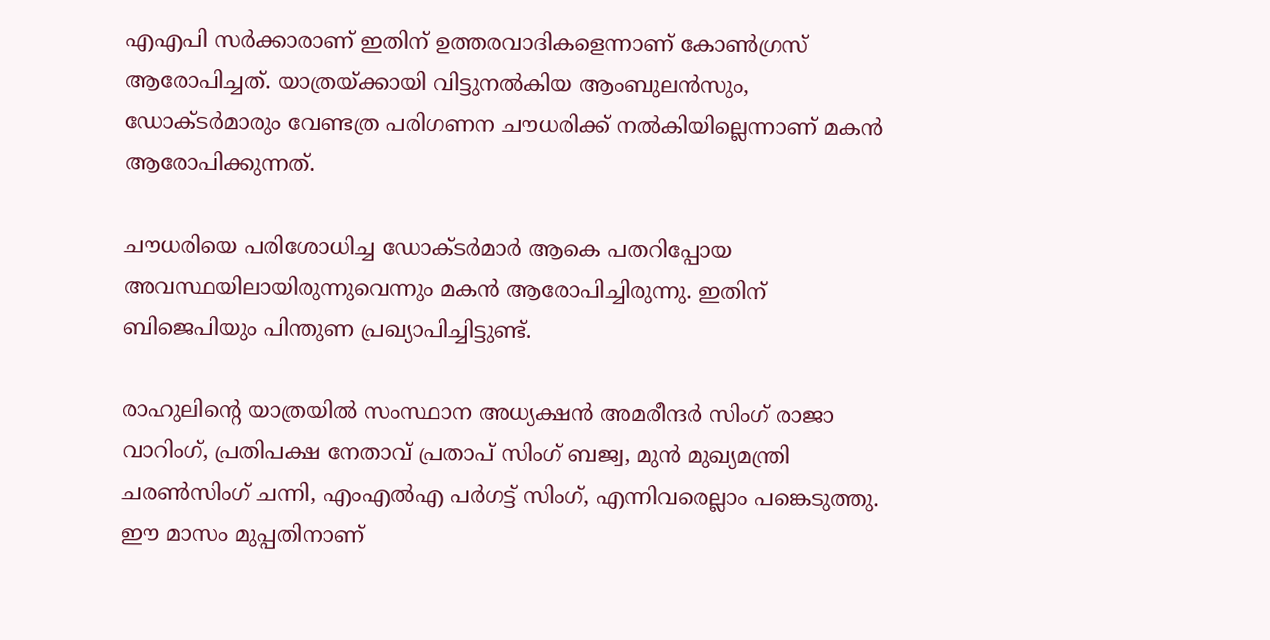എഎപി സര്‍ക്കാരാണ് ഇതിന് ഉത്തരവാദികളെന്നാണ് കോണ്‍ഗ്രസ് ആരോപിച്ചത്. യാത്രയ്ക്കായി വിട്ടുനല്‍കിയ ആംബുലന്‍സും, ഡോക്ടര്‍മാരും വേണ്ടത്ര പരിഗണന ചൗധരിക്ക് നല്‍കിയില്ലെന്നാണ് മകന്‍ ആരോപിക്കുന്നത്.

ചൗധരിയെ പരിശോധിച്ച ഡോക്ടര്‍മാര്‍ ആകെ പതറിപ്പോയ അവസ്ഥയിലായിരുന്നുവെന്നും മകന്‍ ആരോപിച്ചിരുന്നു. ഇതിന് ബിജെപിയും പിന്തുണ പ്രഖ്യാപിച്ചിട്ടുണ്ട്.

രാഹുലിന്റെ യാത്രയില്‍ സംസ്ഥാന അധ്യക്ഷന്‍ അമരീന്ദര്‍ സിംഗ് രാജാ വാറിംഗ്, പ്രതിപക്ഷ നേതാവ് പ്രതാപ് സിംഗ് ബജ്വ, മുന്‍ മുഖ്യമന്ത്രി ചരണ്‍സിംഗ് ചന്നി, എംഎല്‍എ പര്‍ഗട്ട് സിംഗ്, എന്നിവരെല്ലാം പങ്കെടുത്തു. ഈ മാസം മുപ്പതിനാണ്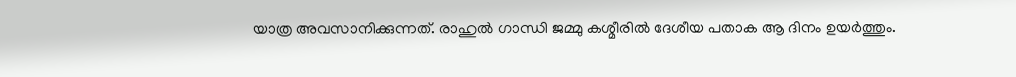യാത്ര അവസാനിക്കുന്നത്. രാഹുല്‍ ഗാന്ധി ജമ്മു കശ്മീരില്‍ ദേശീയ പതാക ആ ദിനം ഉയര്‍ത്തും.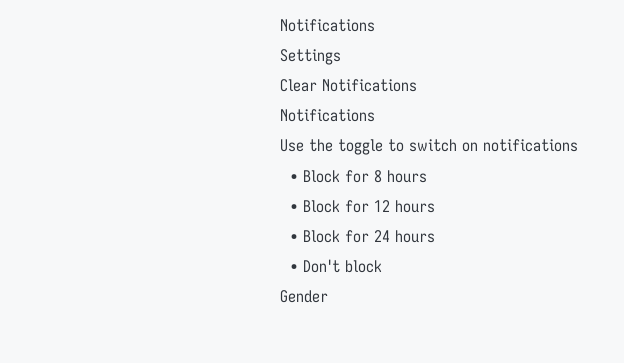Notifications
Settings
Clear Notifications
Notifications
Use the toggle to switch on notifications
  • Block for 8 hours
  • Block for 12 hours
  • Block for 24 hours
  • Don't block
Gender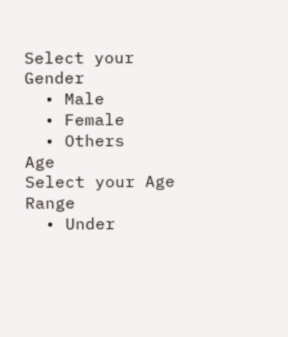Select your Gender
  • Male
  • Female
  • Others
Age
Select your Age Range
  • Under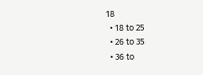18
  • 18 to 25
  • 26 to 35
  • 36 to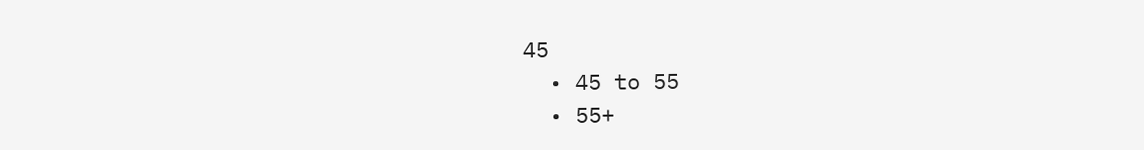45
  • 45 to 55
  • 55+